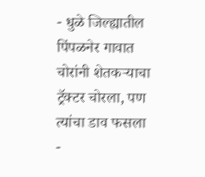- धुळे जिल्ह्यातील पिंपळनेर गावात चोरांनी शेतकऱ्याचा ट्रॅक्टर चोरला, पण त्यांचा डाव फसला
-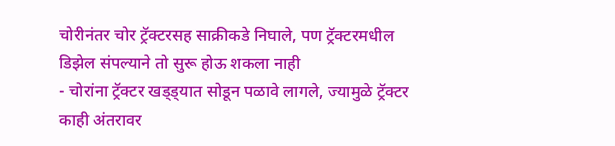चोरीनंतर चोर ट्रॅक्टरसह साक्रीकडे निघाले, पण ट्रॅक्टरमधील डिझेल संपल्याने तो सुरू होऊ शकला नाही
- चोरांना ट्रॅक्टर खड्ड्यात सोडून पळावे लागले, ज्यामुळे ट्रॅक्टर काही अंतरावर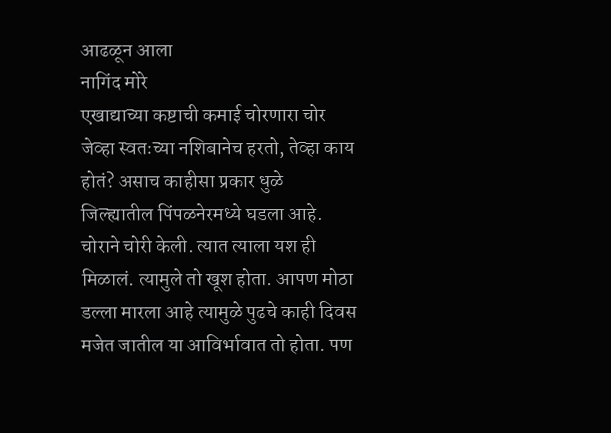आढळून आला
नागिंद मोरे
एखाद्याच्या कष्टाची कमाई चोरणारा चोर जेव्हा स्वतःच्या नशिबानेच हरतो, तेव्हा काय होतं? असाच काहीसा प्रकार धुळे जिल्ह्यातील पिंपळनेरमध्ये घडला आहे. चोराने चोरी केली. त्यात त्याला यश ही मिळालं. त्यामुले तो खूश होता. आपण मोठा डल्ला मारला आहे त्यामुळे पुढचे काही दिवस मजेत जातील या आविर्भावात तो होता. पण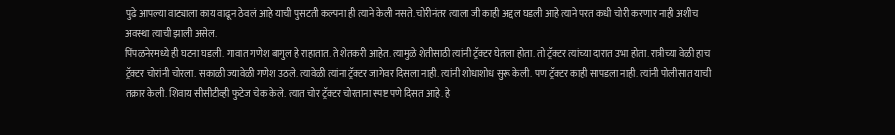पुढे आपल्या वाट्याला काय वाढून ठेवलं आहे याची पुसटती कल्पना ही त्याने केली नसते. चोरीनंतर त्याला जी काही अद्दल घडली आहे त्याने परत कधी चोरी करणार नाही अशीच अवस्था त्याची झाली असेल.
पिंपळनेरमध्ये ही घटना घडली. गावात गणेश बागुल हे राहातात. ते शेतकरी आहेत. त्यामुळे शेतीसाठी त्यांनी ट्रॅक्टर घेतला होता. तो ट्रॅक्टर त्यांच्या दारात उभा होता. रात्रीच्या वेळी हाच ट्रॅक्टर चोरांनी चोरला. सकाळी ज्यावेळी गणेश उठले. त्यावेळी त्यांना ट्रॅक्टर जागेवर दिसला नाही. त्यांनी शोधाशोध सुरू केली. पण ट्रॅक्टर काही सापडला नाही. त्यांनी पोलीसात याची तक्रार केली. शिवाय सीसीटीव्ही फुटेज चेक केले. त्यात चोर ट्रॅक्टर चोरताना स्पष्ट पणे दिसत आहे. हे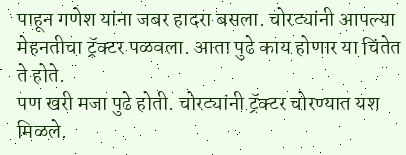पाहून गणेश यांना जबर हादरा बसला. चोरट्यांनी आपल्या मेहनतीचा ट्रॅक्टर पळवला. आता पुढे काय होणार या चिंतेत ते होते.
पण खरी मजा पुढे होती. चोरट्यांनी ट्रॅक्टर चोरण्यात यश मिळले.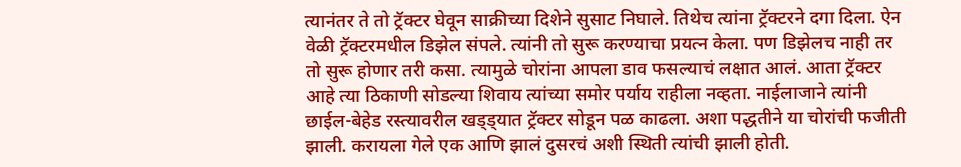त्यानंतर ते तो ट्रॅक्टर घेवून साक्रीच्या दिशेने सुसाट निघाले. तिथेच त्यांना ट्रॅक्टरने दगा दिला. ऐन वेळी ट्रॅक्टरमधील डिझेल संपले. त्यांनी तो सुरू करण्याचा प्रयत्न केला. पण डिझेलच नाही तर तो सुरू होणार तरी कसा. त्यामुळे चोरांना आपला डाव फसल्याचं लक्षात आलं. आता ट्रॅक्टर आहे त्या ठिकाणी सोडल्या शिवाय त्यांच्या समोर पर्याय राहीला नव्हता. नाईलाजाने त्यांनी छाईल-बेहेड रस्त्यावरील खड्ड्यात ट्रॅक्टर सोडून पळ काढला. अशा पद्धतीने या चोरांची फजीती झाली. करायला गेले एक आणि झालं दुसरचं अशी स्थिती त्यांची झाली होती.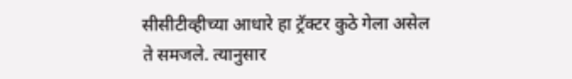सीसीटीव्हीच्या आधारे हा ट्रॅक्टर कुठे गेला असेल ते समजले. त्यानुसार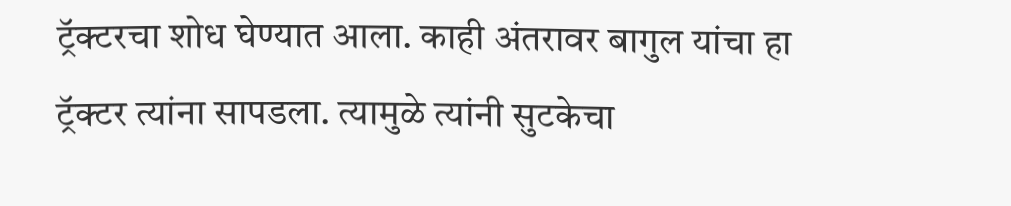ट्रॅक्टरचा शोध घेण्यात आला. काही अंतरावर बागुल यांचा हा ट्रॅक्टर त्यांना सापडला. त्यामुळे त्यांनी सुटकेचा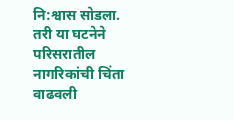नि:श्वास सोडला. तरी या घटनेने परिसरातील नागरिकांची चिंता वाढवली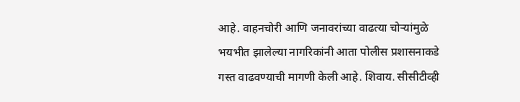आहे. वाहनचोरी आणि जनावरांच्या वाढत्या चोऱ्यांमुळे भयभीत झालेल्या नागरिकांनी आता पोलीस प्रशासनाकडे गस्त वाढवण्याची मागणी केली आहे. शिवाय. सीसीटीव्ही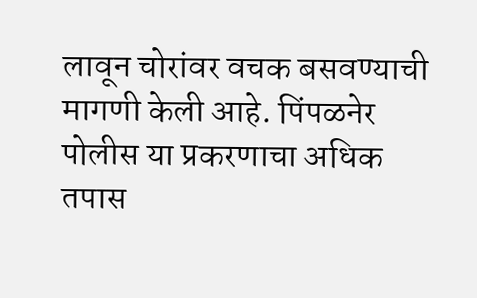लावून चोरांवर वचक बसवण्याची मागणी केली आहे. पिंपळनेर पोलीस या प्रकरणाचा अधिक तपास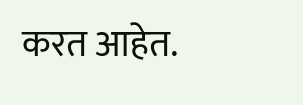करत आहेत.